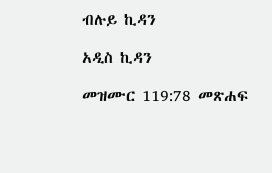ብሉይ ኪዳን

አዲስ ኪዳን

መዝሙር 119:78 መጽሐፍ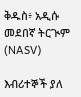ቅዱስ፥ አዲሱ መደበኛ ትርጒም (NASV)

እብሪተኞች ያለ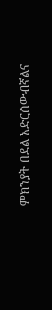ምክንያት በደል አድርሰውብኛልና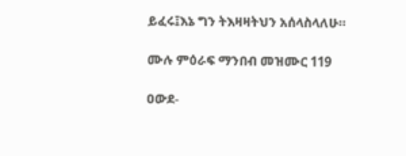ይፈሩ፤እኔ ግን ትእዛዛትህን አሰላስላለሁ።

ሙሉ ምዕራፍ ማንበብ መዝሙር 119

ዐውደ-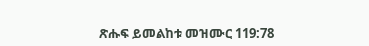ጽሑፍ ይመልከቱ መዝሙር 119:78